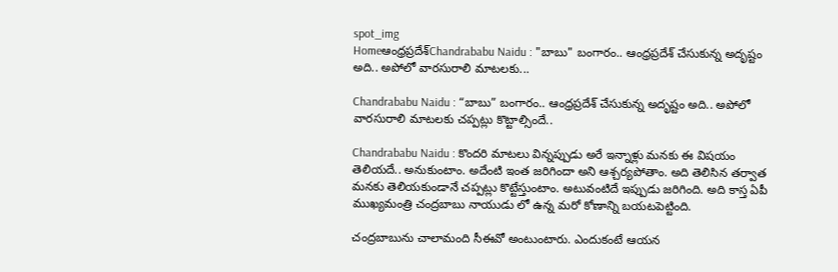spot_img
Homeఆంధ్రప్రదేశ్‌Chandrababu Naidu : "బాబు" బంగారం.. ఆంధ్రప్రదేశ్ చేసుకున్న అదృష్టం అది.. అపోలో వారసురాలి మాటలకు...

Chandrababu Naidu : “బాబు” బంగారం.. ఆంధ్రప్రదేశ్ చేసుకున్న అదృష్టం అది.. అపోలో వారసురాలి మాటలకు చప్పట్లు కొట్టాల్సిందే..

Chandrababu Naidu : కొందరి మాటలు విన్నప్పుడు అరే ఇన్నాళ్లు మనకు ఈ విషయం తెలియదే.. అనుకుంటాం. అదేంటి ఇంత జరిగిందా అని ఆశ్చర్యపోతాం. అది తెలిసిన తర్వాత మనకు తెలియకుండానే చప్పట్లు కొట్టేస్తుంటాం. అటువంటిదే ఇప్పుడు జరిగింది. అది కాస్త ఏపీ ముఖ్యమంత్రి చంద్రబాబు నాయుడు లో ఉన్న మరో కోణాన్ని బయటపెట్టింది.

చంద్రబాబును చాలామంది సీఈవో అంటుంటారు. ఎందుకంటే ఆయన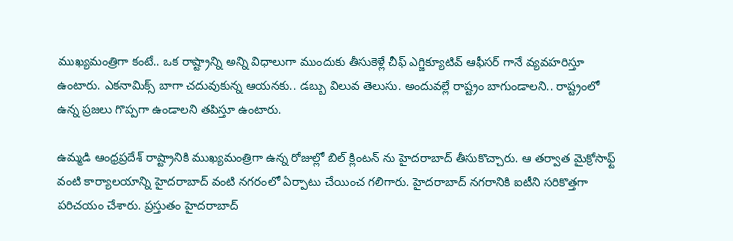ముఖ్యమంత్రిగా కంటే.. ఒక రాష్ట్రాన్ని అన్ని విధాలుగా ముందుకు తీసుకెళ్లే చీఫ్ ఎగ్జిక్యూటివ్ ఆఫీసర్ గానే వ్యవహరిస్తూ ఉంటారు. ఎకనామిక్స్ బాగా చదువుకున్న ఆయనకు.. డబ్బు విలువ తెలుసు. అందువల్లే రాష్ట్రం బాగుండాలని.. రాష్ట్రంలో ఉన్న ప్రజలు గొప్పగా ఉండాలని తపిస్తూ ఉంటారు.

ఉమ్మడి ఆంధ్రప్రదేశ్ రాష్ట్రానికి ముఖ్యమంత్రిగా ఉన్న రోజుల్లో బిల్ క్లింటన్ ను హైదరాబాద్ తీసుకొచ్చారు. ఆ తర్వాత మైక్రోసాఫ్ట్ వంటి కార్యాలయాన్ని హైదరాబాద్ వంటి నగరంలో ఏర్పాటు చేయించ గలిగారు. హైదరాబాద్ నగరానికి ఐటీని సరికొత్తగా పరిచయం చేశారు. ప్రస్తుతం హైదరాబాద్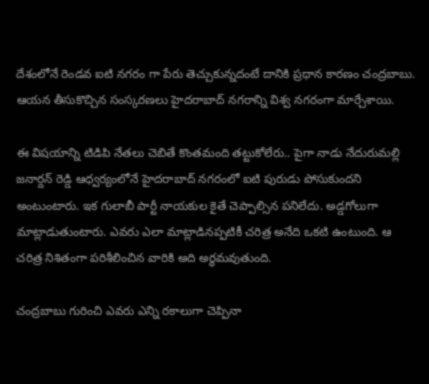దేశంలోనే రెండవ ఐటి నగరం గా పేరు తెచ్చుకున్నదంటే దానికి ప్రధాన కారణం చంద్రబాబు. ఆయన తీసుకొచ్చిన సంస్కరణలు హైదరాబాద్ నగరాన్ని విశ్వ నగరంగా మార్చేశాయి.

ఈ విషయాన్ని టిడిపి నేతలు చెబితే కొంతమంది తట్టుకోలేరు.. పైగా నాడు నేదురుమల్లి జనార్దన్ రెడ్డి ఆధ్వర్యంలోనే హైదరాబాద్ నగరంలో ఐటి పురుడు పోసుకుందని అంటుంటారు. ఇక గులాబీ పార్టీ నాయకుల కైతే చెప్పాల్సిన పనిలేదు. అడ్డగోలుగా మాట్లాడుతుంటారు. ఎవరు ఎలా మాట్లాడినప్పటికీ చరిత్ర అనేది ఒకటి ఉంటుంది. ఆ చరిత్ర నిశితంగా పరిశీలించిన వారికి అది అర్థమవుతుంది.

చంద్రబాబు గురించి ఎవరు ఎన్ని రకాలుగా చెప్పినా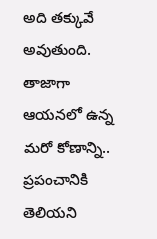అది తక్కువే అవుతుంది. తాజాగా ఆయనలో ఉన్న మరో కోణాన్ని.. ప్రపంచానికి తెలియని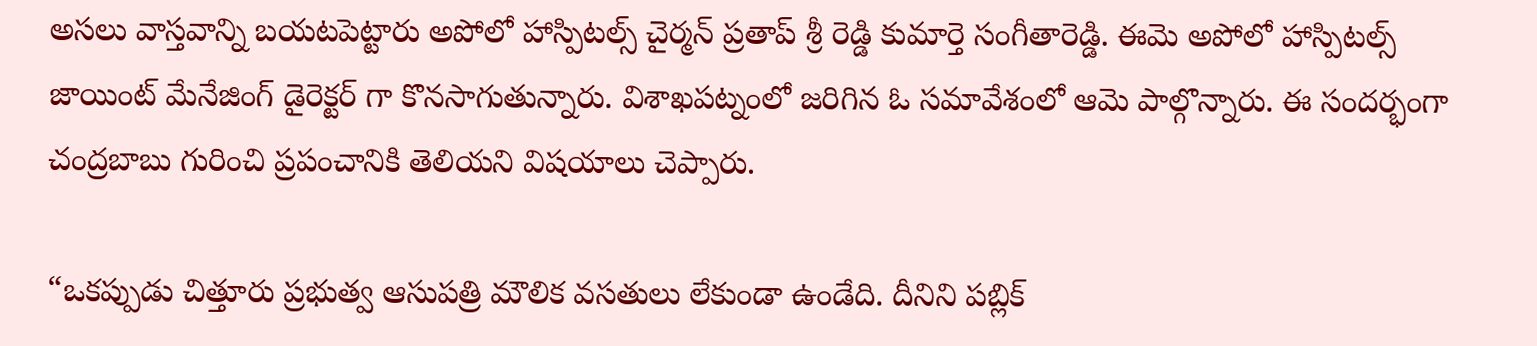అసలు వాస్తవాన్ని బయటపెట్టారు అపోలో హాస్పిటల్స్ చైర్మన్ ప్రతాప్ శ్రీ రెడ్డి కుమార్తె సంగీతారెడ్డి. ఈమె అపోలో హాస్పిటల్స్ జాయింట్ మేనేజింగ్ డైరెక్టర్ గా కొనసాగుతున్నారు. విశాఖపట్నంలో జరిగిన ఓ సమావేశంలో ఆమె పాల్గొన్నారు. ఈ సందర్భంగా చంద్రబాబు గురించి ప్రపంచానికి తెలియని విషయాలు చెప్పారు.

“ఒకప్పుడు చిత్తూరు ప్రభుత్వ ఆసుపత్రి మౌలిక వసతులు లేకుండా ఉండేది. దీనిని పబ్లిక్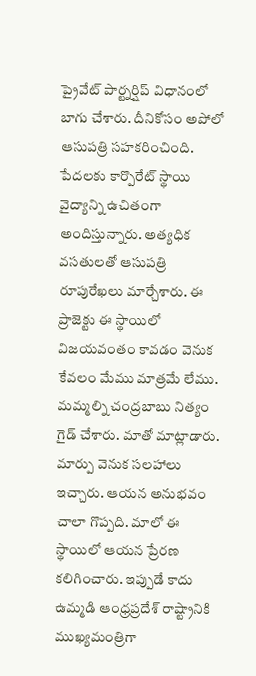ప్రైవేట్ పార్ట్నర్షిప్ విధానంలో బాగు చేశారు. దీనికోసం అపోలో ఆసుపత్రి సహకరించింది. పేదలకు కార్పొరేట్ స్థాయి వైద్యాన్ని ఉచితంగా అందిస్తున్నారు. అత్యధిక వసతులతో ఆసుపత్రి రూపురేఖలు మార్చేశారు. ఈ ప్రాజెక్టు ఈ స్థాయిలో విజయవంతం కావడం వెనుక కేవలం మేము మాత్రమే లేము. మమ్మల్ని చంద్రబాబు నిత్యం గైడ్ చేశారు. మాతో మాట్లాడారు. మార్పు వెనుక సలహాలు ఇచ్చారు. ఆయన అనుభవం చాలా గొప్పది. మాలో ఈ స్థాయిలో ఆయన ప్రేరణ కలిగించారు. ఇప్పుడే కాదు ఉమ్మడి ఆంధ్రప్రదేశ్ రాష్ట్రానికి ముఖ్యమంత్రిగా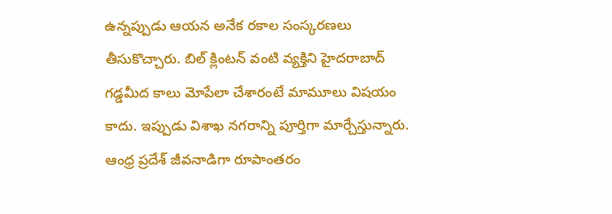ఉన్నప్పుడు ఆయన అనేక రకాల సంస్కరణలు తీసుకొచ్చారు. బిల్ క్లింటన్ వంటి వ్యక్తిని హైదరాబాద్ గడ్డమీద కాలు మోపేలా చేశారంటే మామూలు విషయం కాదు. ఇప్పుడు విశాఖ నగరాన్ని పూర్తిగా మార్చేస్తున్నారు. ఆంధ్ర ప్రదేశ్ జీవనాడిగా రూపాంతరం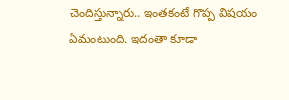చెందిస్తున్నారు.. ఇంతకంటే గొప్ప విషయం ఏమంటుంది. ఇదంతా కూడా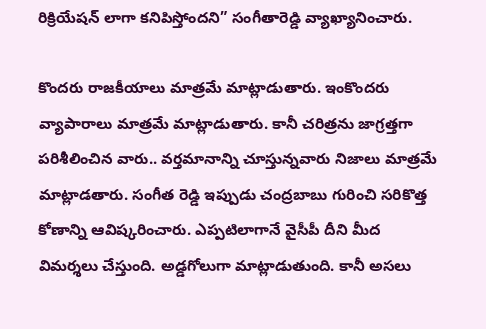రిక్రియేషన్ లాగా కనిపిస్తోందని” సంగీతారెడ్డి వ్యాఖ్యానించారు.

కొందరు రాజకీయాలు మాత్రమే మాట్లాడుతారు. ఇంకొందరు వ్యాపారాలు మాత్రమే మాట్లాడుతారు. కానీ చరిత్రను జాగ్రత్తగా పరిశీలించిన వారు.. వర్తమానాన్ని చూస్తున్నవారు నిజాలు మాత్రమే మాట్లాడతారు. సంగీత రెడ్డి ఇప్పుడు చంద్రబాబు గురించి సరికొత్త కోణాన్ని ఆవిష్కరించారు. ఎప్పటిలాగానే వైసీపీ దీని మీద విమర్శలు చేస్తుంది. అడ్డగోలుగా మాట్లాడుతుంది. కానీ అసలు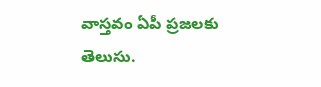వాస్తవం ఏపీ ప్రజలకు తెలుసు.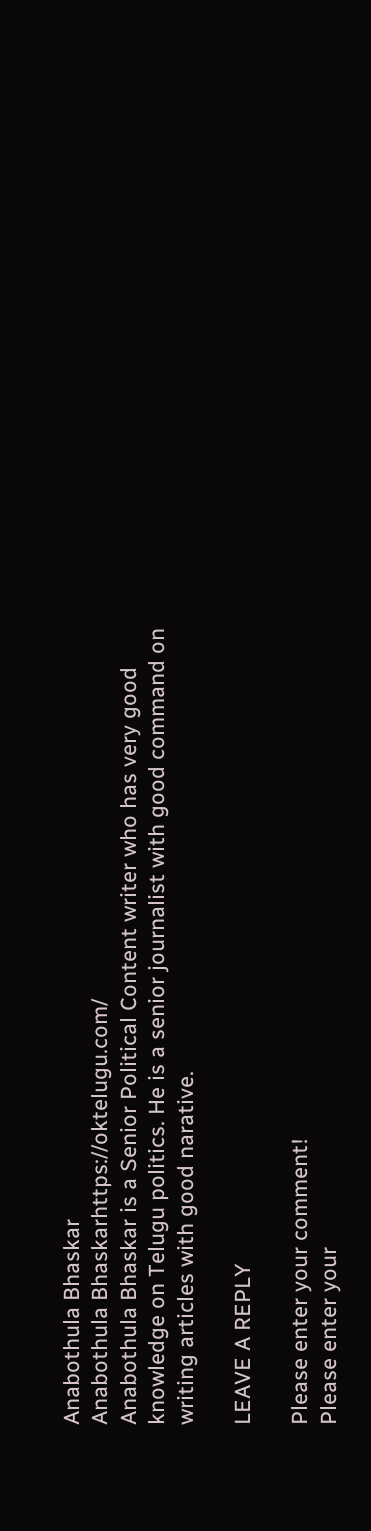Anabothula Bhaskar
Anabothula Bhaskarhttps://oktelugu.com/
Anabothula Bhaskar is a Senior Political Content writer who has very good knowledge on Telugu politics. He is a senior journalist with good command on writing articles with good narative.

LEAVE A REPLY

Please enter your comment!
Please enter your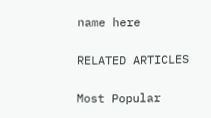name here

RELATED ARTICLES

Most Popular